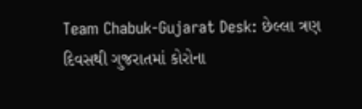Team Chabuk-Gujarat Desk: છેલ્લા ત્રણ દિવસથી ગુજરાતમાં કોરોના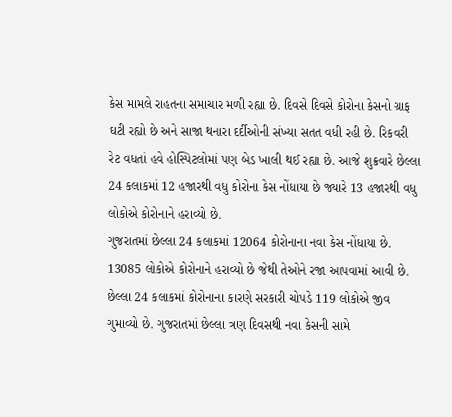કેસ મામલે રાહતના સમાચાર મળી રહ્યા છે. દિવસે દિવસે કોરોના કેસનો ગ્રાફ ઘટી રહ્યો છે અને સાજા થનારા દર્દીઓની સંખ્યા સતત વધી રહી છે. રિકવરી રેટ વધતાં હવે હોસ્પિટલોમાં પણ બેડ ખાલી થઈ રહ્યા છે. આજે શુક્રવારે છેલ્લા 24 કલાકમાં 12 હજારથી વધુ કોરોના કેસ નોંધાયા છે જ્યારે 13 હજારથી વધુ લોકોએ કોરોનાને હરાવ્યો છે.
ગુજરાતમાં છેલ્લા 24 કલાકમાં 12064 કોરોનાના નવા કેસ નોંધાયા છે. 13085 લોકોએ કોરોનાને હરાવ્યો છે જેથી તેઓને રજા આપવામાં આવી છે. છેલ્લા 24 કલાકમાં કોરોનાના કારણે સરકારી ચોપડે 119 લોકોએ જીવ ગુમાવ્યો છે. ગુજરાતમાં છેલ્લા ત્રણ દિવસથી નવા કેસની સામે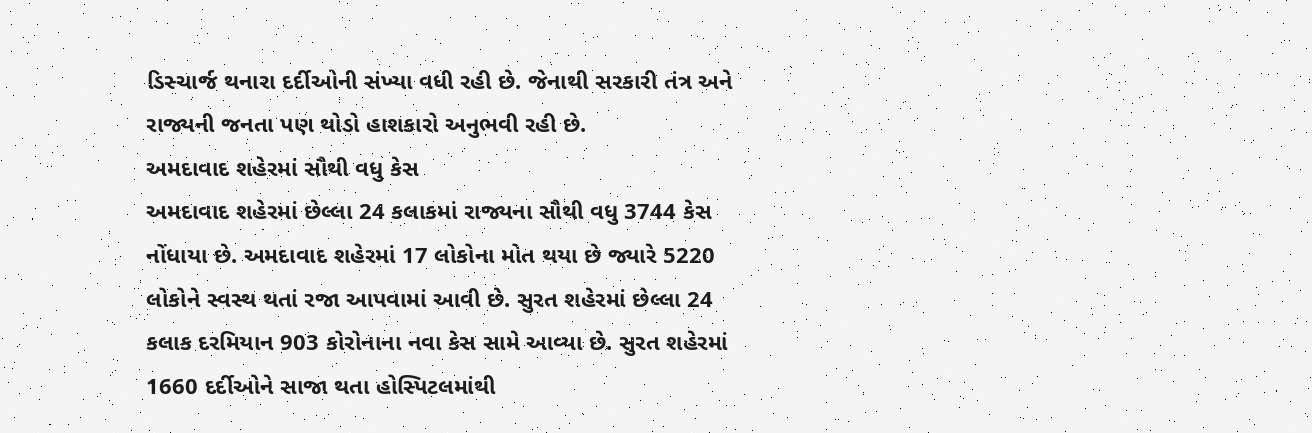ડિસ્ચાર્જ થનારા દર્દીઓની સંખ્યા વધી રહી છે. જેનાથી સરકારી તંત્ર અને રાજ્યની જનતા પણ થોડો હાશકારો અનુભવી રહી છે.
અમદાવાદ શહેરમાં સૌથી વધુ કેસ
અમદાવાદ શહેરમાં છેલ્લા 24 કલાકમાં રાજ્યના સૌથી વધુ 3744 કેસ નોંધાયા છે. અમદાવાદ શહેરમાં 17 લોકોના મોત થયા છે જ્યારે 5220 લોકોને સ્વસ્થ થતાં રજા આપવામાં આવી છે. સુરત શહેરમાં છેલ્લા 24 કલાક દરમિયાન 903 કોરોનાના નવા કેસ સામે આવ્યા છે. સુરત શહેરમાં 1660 દર્દીઓને સાજા થતા હોસ્પિટલમાંથી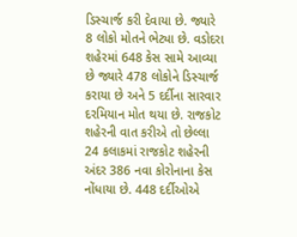ડિસ્ચાર્જ કરી દેવાયા છે. જ્યારે 8 લોકો મોતને ભેટ્યા છે. વડોદરા શહેરમાં 648 કેસ સામે આવ્યા છે જ્યારે 478 લોકોને ડિસ્ચાર્જ કરાયા છે અને 5 દર્દીના સારવાર દરમિયાન મોત થયા છે. રાજકોટ શહેરની વાત કરીએ તો છેલ્લા 24 કલાકમાં રાજકોટ શહેરની અંદર 386 નવા કોરોનાના કેસ નોંધાયા છે. 448 દર્દીઓએ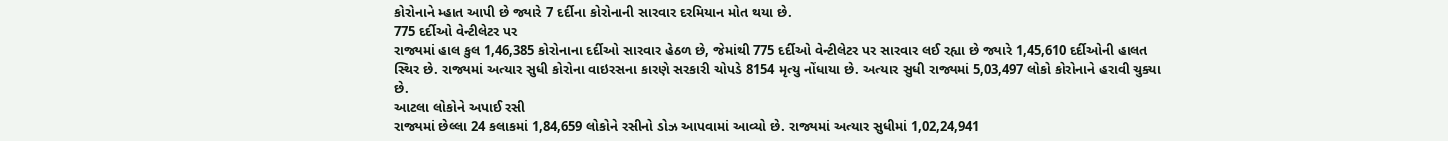કોરોનાને મ્હાત આપી છે જ્યારે 7 દર્દીના કોરોનાની સારવાર દરમિયાન મોત થયા છે.
775 દર્દીઓ વેન્ટીલેટર પર
રાજ્યમાં હાલ કુલ 1,46,385 કોરોનાના દર્દીઓ સારવાર હેઠળ છે, જેમાંથી 775 દર્દીઓ વેન્ટીલેટર પર સારવાર લઈ રહ્યા છે જ્યારે 1,45,610 દર્દીઓની હાલત સ્થિર છે. રાજ્યમાં અત્યાર સુધી કોરોના વાઇરસના કારણે સરકારી ચોપડે 8154 મૃત્યુ નોંધાયા છે. અત્યાર સુધી રાજ્યમાં 5,03,497 લોકો કોરોનાને હરાવી ચુક્યા છે.
આટલા લોકોને અપાઈ રસી
રાજ્યમાં છેલ્લા 24 કલાકમાં 1,84,659 લોકોને રસીનો ડોઝ આપવામાં આવ્યો છે. રાજ્યમાં અત્યાર સુધીમાં 1,02,24,941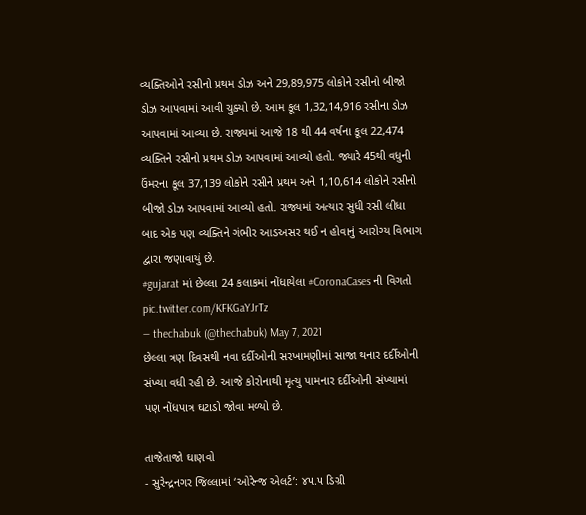વ્યક્તિઓને રસીનો પ્રથમ ડોઝ અને 29,89,975 લોકોને રસીનો બીજો ડોઝ આપવામાં આવી ચુક્યો છે. આમ કૂલ 1,32,14,916 રસીના ડોઝ આપવામાં આવ્યા છે. રાજ્યમાં આજે 18 થી 44 વર્ષના કૂલ 22,474 વ્યક્તિને રસીનો પ્રથમ ડોઝ આપવામાં આવ્યો હતો. જ્યારે 45થી વધુની ઉંમરના કૂલ 37,139 લોકોને રસીને પ્રથમ અને 1,10,614 લોકોને રસીનો બીજો ડોઝ આપવામાં આવ્યો હતો. રાજ્યમાં અત્યાર સુધી રસી લીધા બાદ એક પણ વ્યક્તિને ગંભીર આડઅસર થઈ ન હોવાનું આરોગ્ય વિભાગ દ્વારા જણાવાયું છે.
#gujarat માં છેલ્લા 24 કલાકમાં નોંધાયેલા #CoronaCases ની વિગતો pic.twitter.com/KFKGaYJrTz
— thechabuk (@thechabuk) May 7, 2021
છેલ્લા ત્રણ દિવસથી નવા દર્દીઓની સરખામણીમાં સાજા થનાર દર્દીઓની સંખ્યા વધી રહી છે. આજે કોરોનાથી મૃત્યુ પામનાર દર્દીઓની સંખ્યામાં પણ નોંધપાત્ર ઘટાડો જોવા મળ્યો છે.

તાજેતાજો ઘાણવો
- સુરેન્દ્રનગર જિલ્લામાં ‘ઓરેન્જ એલર્ટ’: ૪૫.૫ ડિગ્રી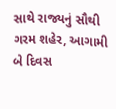સાથે રાજ્યનું સૌથી ગરમ શહેર, આગામી બે દિવસ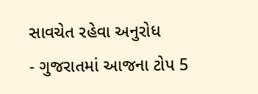સાવચેત રહેવા અનુરોધ
- ગુજરાતમાં આજના ટોપ 5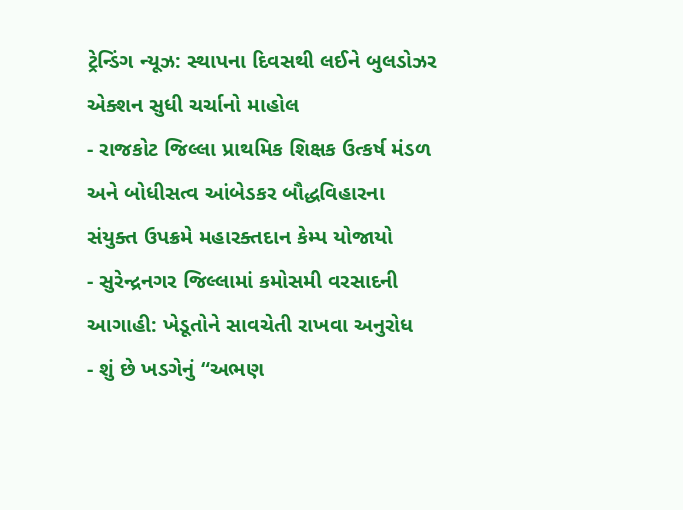ટ્રેન્ડિંગ ન્યૂઝ: સ્થાપના દિવસથી લઈને બુલડોઝર એક્શન સુધી ચર્ચાનો માહોલ
- રાજકોટ જિલ્લા પ્રાથમિક શિક્ષક ઉત્કર્ષ મંડળ અને બોધીસત્વ આંબેડકર બૌદ્ધવિહારના સંયુક્ત ઉપક્રમે મહારક્તદાન કેમ્પ યોજાયો
- સુરેન્દ્રનગર જિલ્લામાં કમોસમી વરસાદની આગાહી: ખેડૂતોને સાવચેતી રાખવા અનુરોધ
- શું છે ખડગેનું “અભણ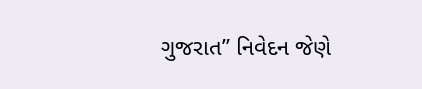ગુજરાત” નિવેદન જેણે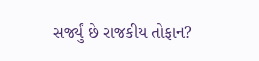સર્જ્યું છે રાજકીય તોફાન?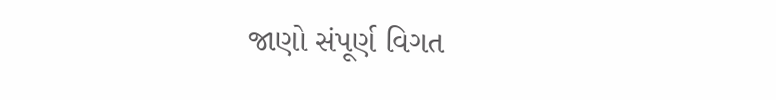જાણો સંપૂર્ણ વિગત